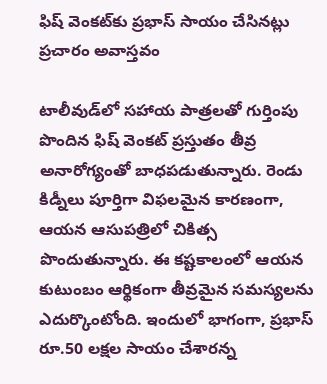ఫిష్ వెంకట్‌కు ప్రభాస్ సాయం చేసినట్లు ప్రచారం అవాస్తవం

టాలీవుడ్‌లో సహాయ పాత్రలతో గుర్తింపు పొందిన ఫిష్ వెంకట్ ప్రస్తుతం తీవ్ర అనారోగ్యంతో బాధపడుతున్నారు. రెండు కిడ్నీలు పూర్తిగా విఫలమైన కారణంగా, ఆయన ఆసుపత్రిలో చికిత్స పొందుతున్నారు. ఈ కష్టకాలంలో ఆయన కుటుంబం ఆర్థికంగా తీవ్రమైన సమస్యలను ఎదుర్కొంటోంది. ఇందులో భాగంగా, ప్రభాస్ రూ.50 లక్షల సాయం చేశారన్న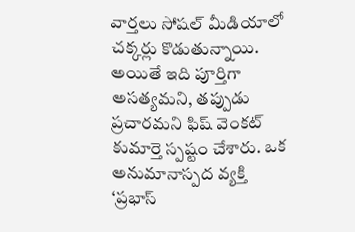వార్తలు సోషల్ మీడియాలో చక్కర్లు కొడుతున్నాయి. అయితే ఇది పూర్తిగా అసత్యమని, తప్పుడు ప్రచారమని ఫిష్ వెంకట్ కుమార్తె స్పష్టం చేశారు. ఒక అనుమానాస్పద వ్యక్తి ‘ప్రభాస్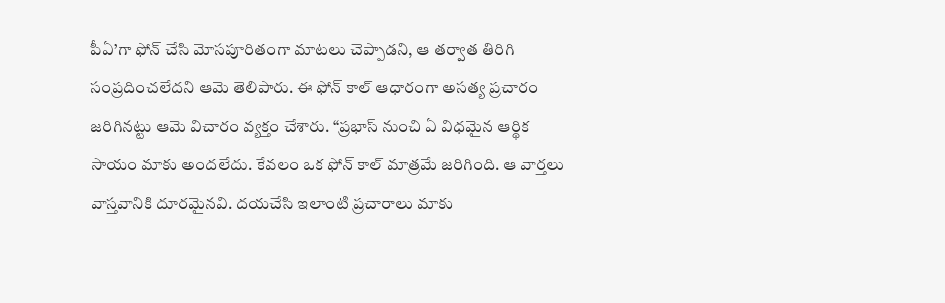పీఏ’గా ఫోన్ చేసి మోసపూరితంగా మాటలు చెప్పాడని, ఆ తర్వాత తిరిగి సంప్రదించలేదని ఆమె తెలిపారు. ఈ ఫోన్ కాల్ ఆధారంగా అసత్య ప్రచారం జరిగినట్టు ఆమె విచారం వ్యక్తం చేశారు. “ప్రభాస్ నుంచి ఏ విధమైన ఆర్థిక సాయం మాకు అందలేదు. కేవలం ఒక ఫోన్ కాల్ మాత్రమే జరిగింది. ఆ వార్తలు వాస్తవానికి దూరమైనవి. దయచేసి ఇలాంటి ప్రచారాలు మాకు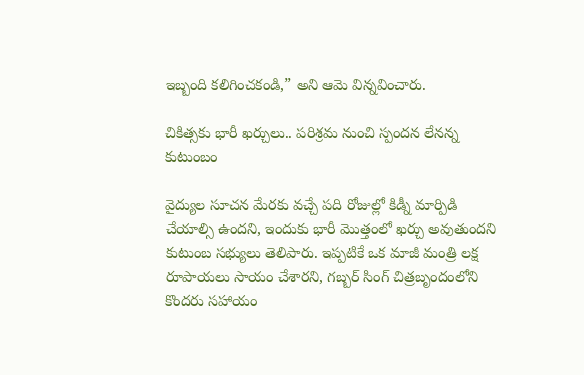ఇబ్బంది కలిగించకండి,” అని ఆమె విన్నవించారు.

చికిత్సకు భారీ ఖర్చులు.. పరిశ్రమ నుంచి స్పందన లేనన్న కుటుంబం

వైద్యుల సూచన మేరకు వచ్చే పది రోజుల్లో కిడ్నీ మార్పిడి చేయాల్సి ఉందని, ఇందుకు భారీ మొత్తంలో ఖర్చు అవుతుందని కుటుంబ సభ్యులు తెలిపారు. ఇప్పటికే ఒక మాజీ మంత్రి లక్ష రూపాయలు సాయం చేశారని, గబ్బర్ సింగ్ చిత్రబృందంలోని కొందరు సహాయం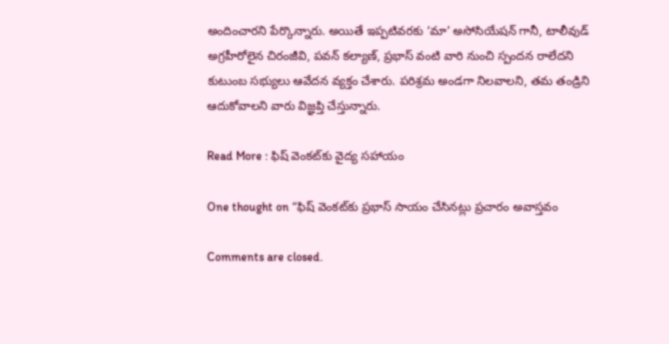అందించారని పేర్కొన్నారు. అయితే ఇప్పటివరకు ‘మా’ అసోసియేషన్ గానీ, టాలీవుడ్ అగ్రహీరోలైన చిరంజీవి, పవన్ కల్యాణ్, ప్రభాస్ వంటి వారి నుంచి స్పందన రాలేదని కుటుంబ సభ్యులు ఆవేదన వ్యక్తం చేశారు. పరిశ్రమ అండగా నిలవాలని, తమ తండ్రిని ఆదుకోవాలని వారు విజ్ఞప్తి చేస్తున్నారు.

Read More : ఫిష్ వెంకట్‌కు వైద్య సహాయం

One thought on “ఫిష్ వెంకట్‌కు ప్రభాస్ సాయం చేసినట్లు ప్రచారం అవాస్తవం

Comments are closed.